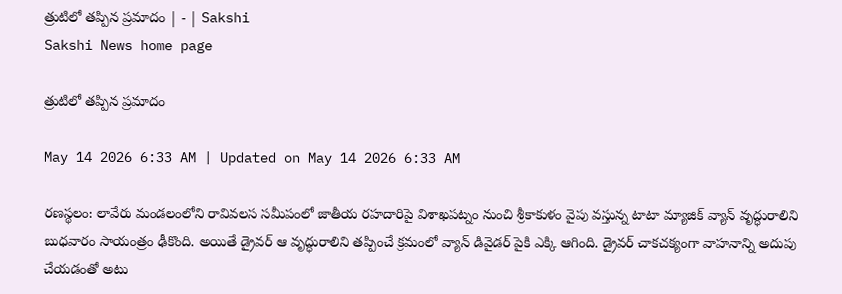త్రుటిలో తప్పిన ప్రమాదం | - | Sakshi
Sakshi News home page

త్రుటిలో తప్పిన ప్రమాదం

May 14 2026 6:33 AM | Updated on May 14 2026 6:33 AM

రణస్థలం: లావేరు మండలంలోని రావివలస సమీపంలో జాతీయ రహదారిపై విశాఖపట్నం నుంచి శ్రీకాకుళం వైపు వస్తున్న టాటా మ్యాజిక్‌ వ్యాన్‌ వృద్ధురాలిని బుధవారం సాయంత్రం ఢీకొంది. అయితే డ్రైవర్‌ ఆ వృద్ధురాలిని తప్పించే క్రమంలో వ్యాన్‌ డివైడర్‌ పైకి ఎక్కి ఆగింది. డ్రైవర్‌ చాకచక్యంగా వాహనాన్ని అదుపు చేయడంతో అటు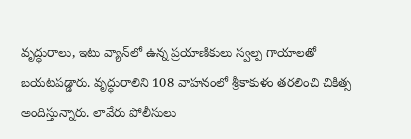వృద్ధురాలు, ఇటు వ్యాన్‌లో ఉన్న ప్రయాణికులు స్వల్ప గాయాలతో బయటపడ్డారు. వృద్ధురాలిని 108 వాహనంలో శ్రీకాకుళం తరలించి చికిత్స అందిస్తున్నారు. లావేరు పోలీసులు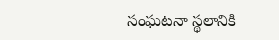సంఘటనా స్థలానికి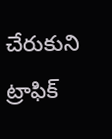చేరుకుని ట్రాఫిక్‌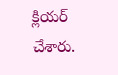క్లియర్‌ చేశారు.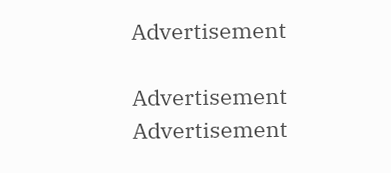Advertisement

Advertisement
Advertisement